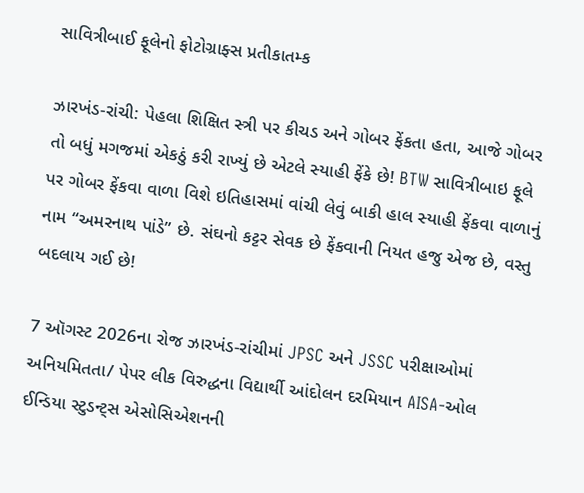સાવિત્રીબાઈ ફૂલેનો ફોટોગ્રાફ્સ પ્રતીકાતમ્ક

ઝારખંડ-રાંચી: પેહલા શિક્ષિત સ્ત્રી પર કીચડ અને ગોબર ફેંકતા હતા, આજે ગોબર તો બધું મગજમાં એકઠું કરી રાખ્યું છે એટલે સ્યાહી ફેંકે છે! BTW સાવિત્રીબાઇ ફૂલે પર ગોબર ફેંકવા વાળા વિશે ઇતિહાસમાં વાંચી લેવું બાકી હાલ સ્યાહી ફેંકવા વાળાનું નામ “અમરનાથ પાંડે” છે. સંઘનો કટ્ટર સેવક છે ફેંકવાની નિયત હજુ એજ છે, વસ્તુ બદલાય ગઈ છે!

7 ઑગસ્ટ 2026ના રોજ ઝારખંડ-રાંચીમાં JPSC અને JSSC પરીક્ષાઓમાં અનિયમિતતા/ પેપર લીક વિરુદ્ધના વિદ્યાર્થી આંદોલન દરમિયાન AISA-ઓલ ઈન્ડિયા સ્ટુડન્ટ્સ એસોસિએશનની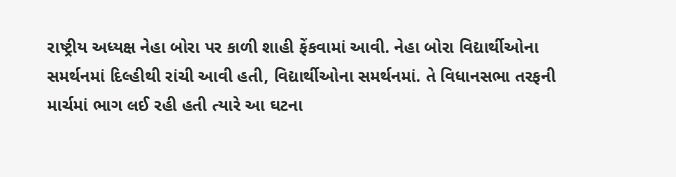રાષ્ટ્રીય અધ્યક્ષ નેહા બોરા પર કાળી શાહી ફેંકવામાં આવી. નેહા બોરા વિદ્યાર્થીઓના સમર્થનમાં દિલ્હીથી રાંચી આવી હતી, વિદ્યાર્થીઓના સમર્થનમાં. તે વિધાનસભા તરફની માર્ચમાં ભાગ લઈ રહી હતી ત્યારે આ ઘટના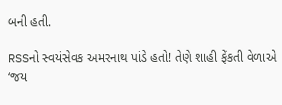બની હતી.

RSSનો સ્વયંસેવક અમરનાથ પાંડે હતો! તેણે શાહી ફેંકતી વેળાએ ‘જય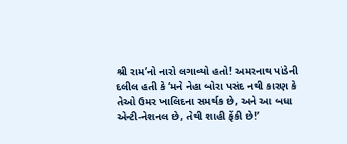શ્રી રામ’નો નારો લગાવ્યો હતો! અમરનાથ પાંડેની દલીલ હતી કે ‘મને નેહા બોરા પસંદ નથી કારણ કે તેઓ ઉમર ખાલિદના સમર્થક છે, અને આ બધા એન્ટી-નેશનલ છે, તેથી શાહી ફેંકી છે!’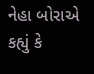નેહા બોરાએ કહ્યું કે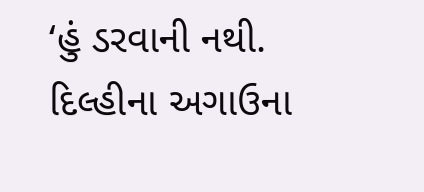‘હું ડરવાની નથી. દિલ્હીના અગાઉના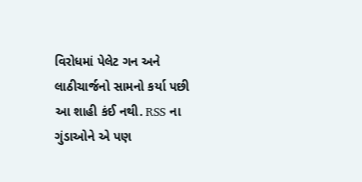વિરોધમાં પેલેટ ગન અને લાઠીચાર્જનો સામનો કર્યા પછી આ શાહી કંઈ નથી. RSS ના ગુંડાઓને એ પણ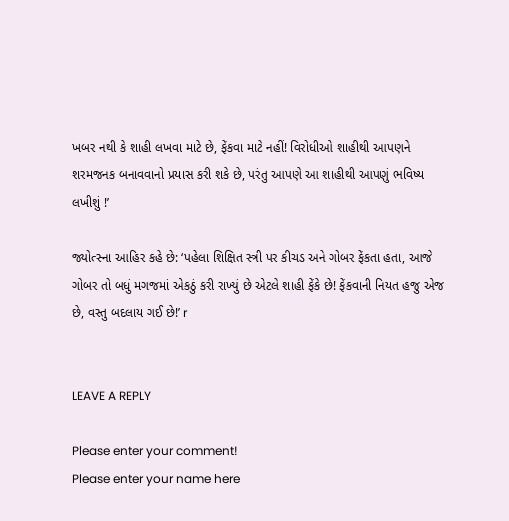ખબર નથી કે શાહી લખવા માટે છે, ફેંકવા માટે નહીં! વિરોધીઓ શાહીથી આપણને શરમજનક બનાવવાનો પ્રયાસ કરી શકે છે, પરંતુ આપણે આ શાહીથી આપણું ભવિષ્ય લખીશું !’

જ્યોત્સ્ના આહિર કહે છે: ‘પહેલા શિક્ષિત સ્ત્રી પર કીચડ અને ગોબર ફેંકતા હતા, આજે ગોબર તો બધું મગજમાં એકઠું કરી રાખ્યું છે એટલે શાહી ફેંકે છે! ફેંકવાની નિયત હજુ એજ છે, વસ્તુ બદલાય ગઈ છે!’ r


LEAVE A REPLY

Please enter your comment!
Please enter your name here